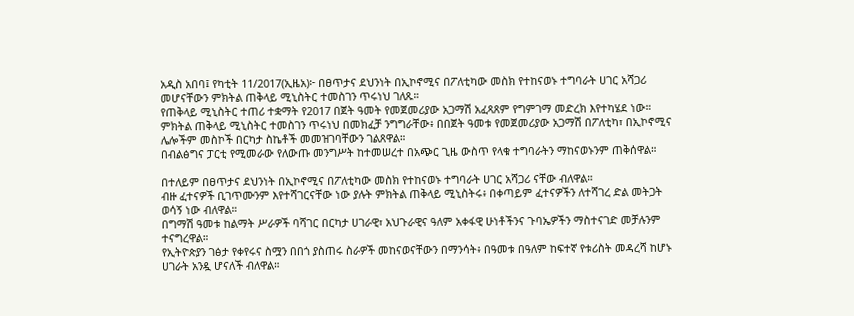አዲስ አበባ፤ የካቲት 11/2017(ኢዜአ)፦ በፀጥታና ደህንነት በኢኮኖሚና በፖለቲካው መስክ የተከናወኑ ተግባራት ሀገር አሻጋሪ መሆናቸውን ምክትል ጠቅላይ ሚኒስትር ተመስገን ጥሩነህ ገለጹ።
የጠቅላይ ሚኒስትር ተጠሪ ተቋማት የ2017 በጀት ዓመት የመጀመሪያው አጋማሽ አፈጻጸም የግምገማ መድረክ እየተካሄደ ነው።
ምክትል ጠቅላይ ሚኒስትር ተመስገን ጥሩነህ በመክፈቻ ንግግራቸው፥ በበጀት ዓመቱ የመጀመሪያው አጋማሽ በፖለቲካ፣ በኢኮኖሚና ሌሎችም መስኮች በርካታ ስኬቶች መመዝገባቸውን ገልጸዋል።
በብልፅግና ፓርቲ የሚመራው የለውጡ መንግሥት ከተመሠረተ በአጭር ጊዜ ውስጥ የላቁ ተግባራትን ማከናወኑንም ጠቅሰዋል።

በተለይም በፀጥታና ደህንነት በኢኮኖሚና በፖለቲካው መስክ የተከናወኑ ተግባራት ሀገር አሻጋሪ ናቸው ብለዋል።
ብዙ ፈተናዎች ቢገጥሙንም እየተሻገርናቸው ነው ያሉት ምክትል ጠቅላይ ሚኒስትሩ፥ በቀጣይም ፈተናዎችን ለተሻገረ ድል መትጋት ወሳኝ ነው ብለዋል።
በግማሽ ዓመቱ ከልማት ሥራዎች ባሻገር በርካታ ሀገራዊ፣ አህጉራዊና ዓለም አቀፋዊ ሁነቶችንና ጉባኤዎችን ማስተናገድ መቻሉንም ተናግረዋል።
የኢትዮጵያን ገፅታ የቀየሩና ስሟን በበጎ ያስጠሩ ስራዎች መከናወናቸውን በማንሳት፥ በዓመቱ በዓለም ከፍተኛ የቱሪስት መዳረሻ ከሆኑ ሀገራት አንዷ ሆናለች ብለዋል።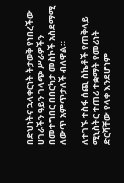በድህነትና ኋላቀርነት ትታወቅ የነበረችው ሀገራችን ዓይን ገላጭ ሥራዎችን በመተግበር በበርካታ መስኮች አስደማሚ ለውጥ አምጥታለች ብለዋል።

ለተገኙ ተስፋ ሰጪ ስኬቶች የጠቅላይ ሚኒስትር ተጠሪ ተቋማት የመሪነት ድርሻቸው የላቀ እንደሆነም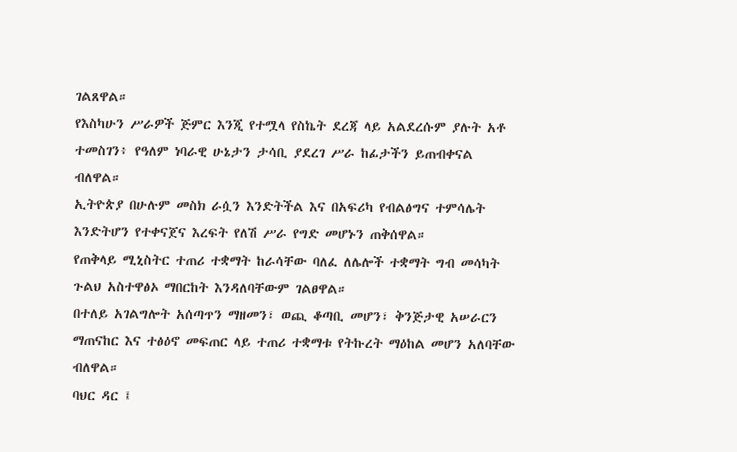ገልጸዋል።
የእስካሁን ሥራዎች ጅምር እንጂ የተሟላ የስኬት ደረጃ ላይ አልደረሱም ያሉት አቶ ተመስገን፥ የዓለም ነባራዊ ሁኔታን ታሳቢ ያደረገ ሥራ ከፊታችን ይጠብቀናል ብለዋል።
ኢትዮጵያ በሁሉም መስክ ራሷን እንድትችል እና በአፍሪካ የብልፅግና ተምሳሌት እንድትሆን የተቀናጀና እረፍት የለሽ ሥራ የግድ መሆኑን ጠቅሰዋል።
የጠቅላይ ሚኒስትር ተጠሪ ተቋማት ከራሳቸው ባለፈ ለሌሎች ተቋማት ግብ መሳካት ጉልህ አስተዋፅኦ ማበርከት እንዳለባቸውም ገልፀዋል።
በተለይ አገልግሎት አሰጣጥን ማዘመን፣ ወጪ ቆጣቢ መሆን፣ ቅንጅታዊ አሠራርን ማጠናከር እና ተፅዕኖ መፍጠር ላይ ተጠሪ ተቋማቱ የትኩረት ማዕከል መሆን አለባቸው ብለዋል።
ባህር ዳር ፤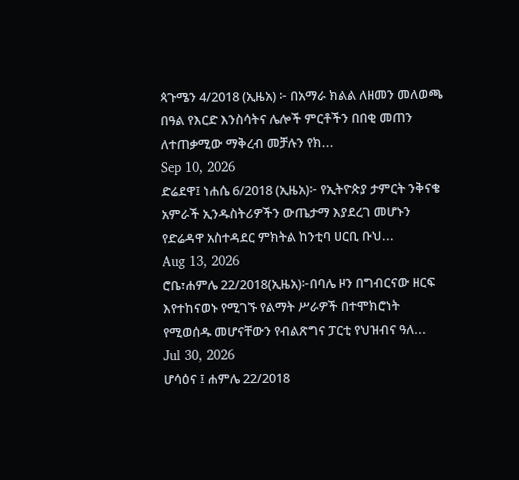ጳጉሜን 4/2018 (ኢዜአ) ፦ በአማራ ክልል ለዘመን መለወጫ በዓል የእርድ እንስሳትና ሌሎች ምርቶችን በበቂ መጠን ለተጠቃሚው ማቅረብ መቻሉን የክ...
Sep 10, 2026
ድሬደዋ፤ ነሐሴ 6/2018 (ኢዜአ)፦ የኢትዮጵያ ታምርት ንቅናቄ አምራች ኢንዱስትሪዎችን ውጤታማ እያደረገ መሆኑን የድሬዳዋ አስተዳደር ምክትል ከንቲባ ሀርቢ ቡህ...
Aug 13, 2026
ሮቤ፣ሐምሌ 22/2018(ኢዜአ)፦በባሌ ዞን በግብርናው ዘርፍ እየተከናወኑ የሚገኙ የልማት ሥራዎች በተሞክሮነት የሚወሰዱ መሆናቸውን የብልጽግና ፓርቲ የህዝብና ዓለ...
Jul 30, 2026
ሆሳዕና ፤ ሐምሌ 22/2018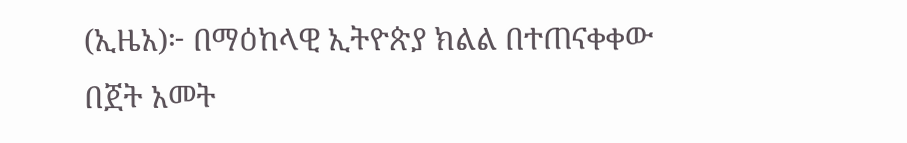(ኢዜአ)፦ በማዕከላዊ ኢትዮጵያ ክልል በተጠናቀቀው በጀት አመት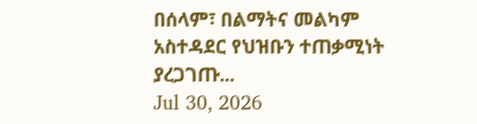በሰላም፣ በልማትና መልካም አስተዳደር የህዝቡን ተጠቃሚነት ያረጋገጡ...
Jul 30, 2026